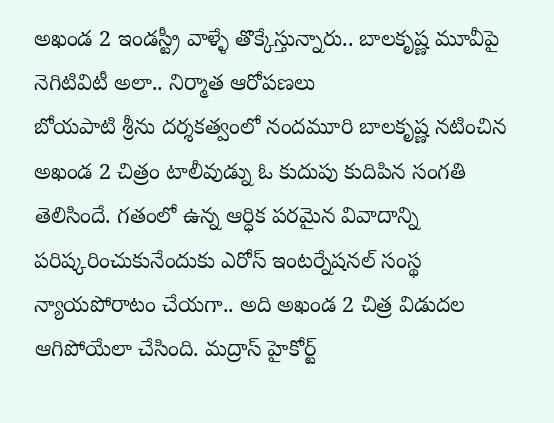అఖండ 2 ఇండస్ట్రీ వాళ్ళే తొక్కేస్తున్నారు.. బాలకృష్ణ మూవీపై నెగిటివిటీ అలా.. నిర్మాత ఆరోపణలు
బోయపాటి శ్రీను దర్శకత్వంలో నందమూరి బాలకృష్ణ నటించిన అఖండ 2 చిత్రం టాలీవుడ్ను ఓ కుదుపు కుదిపిన సంగతి తెలిసిందే. గతంలో ఉన్న ఆర్ధిక పరమైన వివాదాన్ని పరిష్కరించుకునేందుకు ఎరోస్ ఇంటర్నేషనల్ సంస్థ న్యాయపోరాటం చేయగా.. అది అఖండ 2 చిత్ర విడుదల ఆగిపోయేలా చేసింది. మద్రాస్ హైకోర్ట్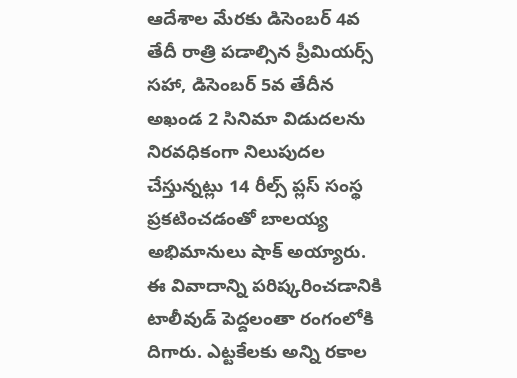ఆదేశాల మేరకు డిసెంబర్ 4వ తేదీ రాత్రి పడాల్సిన ప్రీమియర్స్ సహా, డిసెంబర్ 5వ తేదీన అఖండ 2 సినిమా విడుదలను నిరవధికంగా నిలుపుదల చేస్తున్నట్లు 14 రీల్స్ ప్లస్ సంస్థ ప్రకటించడంతో బాలయ్య అభిమానులు షాక్ అయ్యారు.
ఈ వివాదాన్ని పరిష్కరించడానికి టాలీవుడ్ పెద్దలంతా రంగంలోకి దిగారు. ఎట్టకేలకు అన్ని రకాల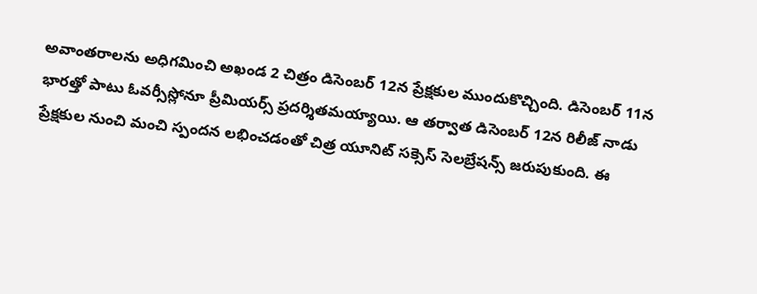అవాంతరాలను అధిగమించి అఖండ 2 చిత్రం డిసెంబర్ 12న ప్రేక్షకుల ముందుకొచ్చింది. డిసెంబర్ 11న భారత్తో పాటు ఓవర్సీస్లోనూ ప్రీమియర్స్ ప్రదర్శితమయ్యాయి. ఆ తర్వాత డిసెంబర్ 12న రిలీజ్ నాడు ప్రేక్షకుల నుంచి మంచి స్పందన లభించడంతో చిత్ర యూనిట్ సక్సెస్ సెలబ్రేషన్స్ జరుపుకుంది. ఈ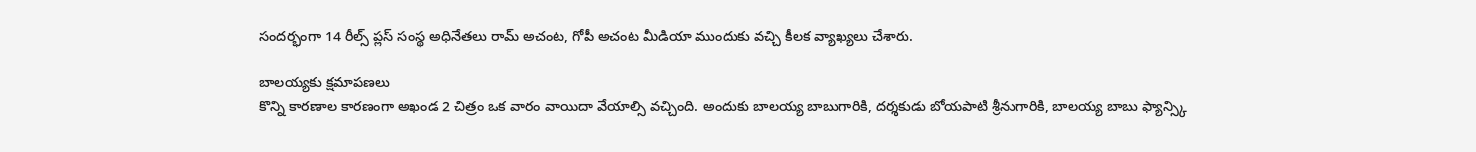సందర్భంగా 14 రీల్స్ ప్లస్ సంస్థ అధినేతలు రామ్ అచంట, గోపీ అచంట మీడియా ముందుకు వచ్చి కీలక వ్యాఖ్యలు చేశారు.

బాలయ్యకు క్షమాపణలు
కొన్ని కారణాల కారణంగా అఖండ 2 చిత్రం ఒక వారం వాయిదా వేయాల్సి వచ్చింది. అందుకు బాలయ్య బాబుగారికి, దర్శకుడు బోయపాటి శ్రీనుగారికి, బాలయ్య బాబు ఫ్యాన్స్కి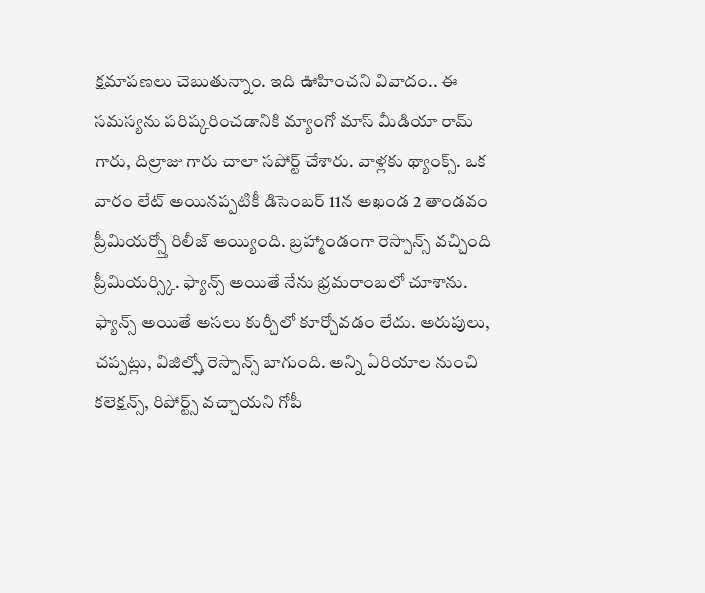క్షమాపణలు చెబుతున్నాం. ఇది ఊహించని వివాదం.. ఈ సమస్యను పరిష్కరించడానికి మ్యాంగో మాస్ మీడియా రామ్ గారు, దిల్రాజు గారు చాలా సపోర్ట్ చేశారు. వాళ్లకు థ్యాంక్స్. ఒక వారం లేట్ అయినప్పటికీ డిసెంబర్ 11న అఖండ 2 తాండవం ప్రీమియర్స్తో రిలీజ్ అయ్యింది. బ్రహ్మాండంగా రెస్పాన్స్ వచ్చింది ప్రీమియర్స్కి. ఫ్యాన్స్ అయితే నేను భ్రమరాంబలో చూశాను. ఫ్యాన్స్ అయితే అసలు కుర్చీలో కూర్చోవడం లేదు. అరుపులు, చప్పట్లు, విజిల్స్తో రెస్పాన్స్ బాగుంది. అన్ని ఏరియాల నుంచి కలెక్షన్స్, రిపోర్ట్స్ వచ్చాయని గోపీ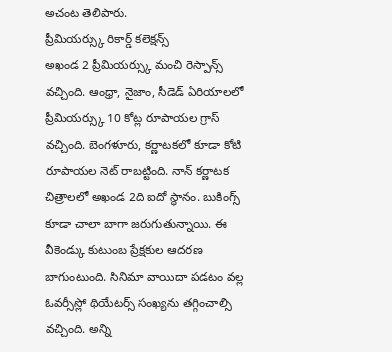అచంట తెలిపారు.
ప్రీమియర్స్కు రికార్డ్ కలెక్షన్స్
అఖండ 2 ప్రీమియర్స్కు మంచి రెస్పాన్స్ వచ్చింది. ఆంధ్రా, నైజాం, సీడెడ్ ఏరియాలలో ప్రీమియర్స్కు 10 కోట్ల రూపాయల గ్రాస్ వచ్చింది. బెంగళూరు, కర్ణాటకలో కూడా కోటి రూపాయల నెట్ రాబట్టింది. నాన్ కర్ణాటక చిత్రాలలో అఖండ 2ది ఐదో స్థానం. బుకింగ్స్ కూడా చాలా బాగా జరుగుతున్నాయి. ఈ వీకెండ్కు కుటుంబ ప్రేక్షకుల ఆదరణ బాగుంటుంది. సినిమా వాయిదా పడటం వల్ల ఓవర్సీస్లో థియేటర్స్ సంఖ్యను తగ్గించాల్సి వచ్చింది. అన్ని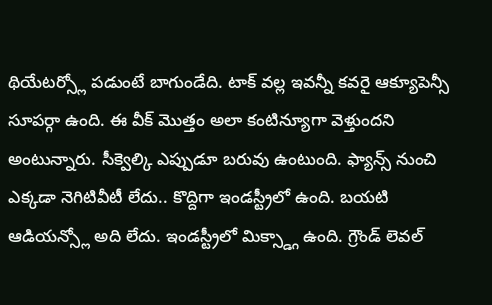థియేటర్స్లో పడుంటే బాగుండేది. టాక్ వల్ల ఇవన్నీ కవరై ఆక్యూపెన్సీ సూపర్గా ఉంది. ఈ వీక్ మొత్తం అలా కంటిన్యూగా వెళ్తుందని అంటున్నారు. సీక్వెల్కి ఎప్పుడూ బరువు ఉంటుంది. ఫ్యాన్స్ నుంచి ఎక్కడా నెగిటివీటీ లేదు.. కొద్దిగా ఇండస్ట్రీలో ఉంది. బయటి ఆడియన్స్లో అది లేదు. ఇండస్ట్రీలో మిక్స్డ్గా ఉంది. గ్రౌండ్ లెవల్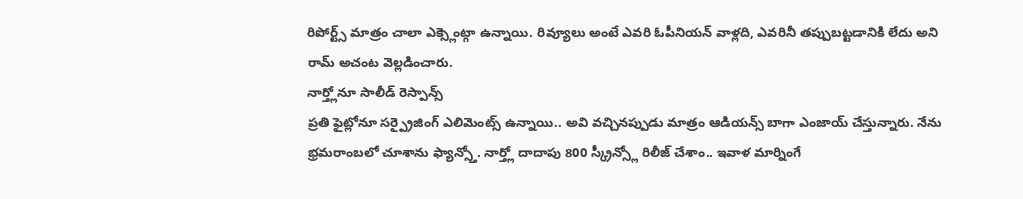రిపోర్ట్స్ మాత్రం చాలా ఎక్స్లెంట్గా ఉన్నాయి. రివ్యూలు అంటే ఎవరి ఓపీనియన్ వాళ్లది, ఎవరినీ తప్పుబట్టడానికి లేదు అని రామ్ అచంట వెల్లడించారు.
నార్త్లోనూ సాలీడ్ రెస్పాన్స్
ప్రతి ఫైట్లోనూ సర్ప్రైజింగ్ ఎలిమెంట్స్ ఉన్నాయి.. అవి వచ్చినప్పుడు మాత్రం ఆడియన్స్ బాగా ఎంజాయ్ చేస్తున్నారు. నేను భ్రమరాంబలో చూశాను ఫ్యాన్స్తో. నార్త్లో దాదాపు 800 స్క్రీన్స్లో రిలీజ్ చేశాం.. ఇవాళ మార్నింగే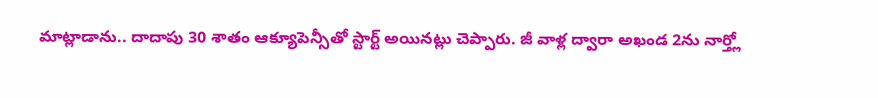మాట్లాడాను.. దాదాపు 30 శాతం ఆక్యూపెన్సీతో స్టార్ట్ అయినట్లు చెప్పారు. జీ వాళ్ల ద్వారా అఖండ 2ను నార్త్లో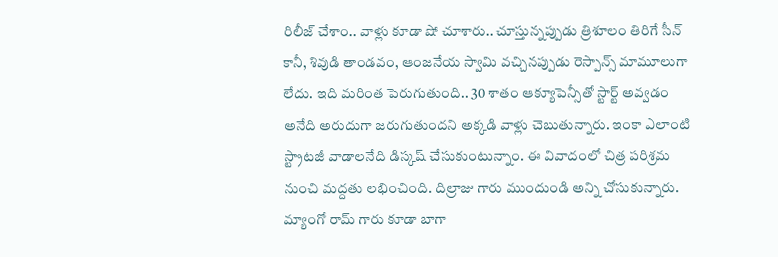రిలీజ్ చేశాం.. వాళ్లు కూడా షో చూశారు.. చూస్తున్నప్పుడు త్రిశూలం తిరిగే సీన్ కానీ, శివుడి తాండవం, ఆంజనేయ స్వామి వచ్చినప్పుడు రెస్పాన్స్ మామూలుగా లేదు. ఇది మరింత పెరుగుతుంది.. 30 శాతం ఆక్యూపెన్సీతో స్టార్ట్ అవ్వడం అనేది అరుదుగా జరుగుతుందని అక్కడి వాళ్లు చెబుతున్నారు. ఇంకా ఎలాంటి స్ట్రాటజీ వాడాలనేది డిస్కష్ చేసుకుంటున్నాం. ఈ వివాదంలో చిత్ర పరిశ్రమ నుంచి మద్దతు లభించింది. దిల్రాజు గారు ముందుండి అన్ని చోసుకున్నారు. మ్యాంగో రామ్ గారు కూడా బాగా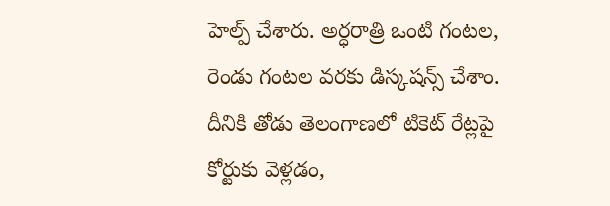హెల్ప్ చేశారు. అర్ధరాత్రి ఒంటి గంటల, రెండు గంటల వరకు డిస్కషన్స్ చేశాం. దీనికి తోడు తెలంగాణలో టికెట్ రేట్లపై కోర్టుకు వెళ్లడం,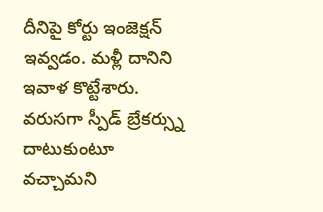దీనిపై కోర్టు ఇంజెక్షన్ ఇవ్వడం. మళ్లీ దానిని ఇవాళ కొట్టేశారు. వరుసగా స్పీడ్ బ్రేకర్స్ను దాటుకుంటూ వచ్చామని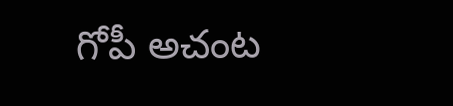గోపీ అచంట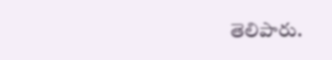తెలిపారు.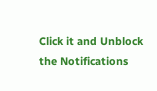Click it and Unblock the Notifications